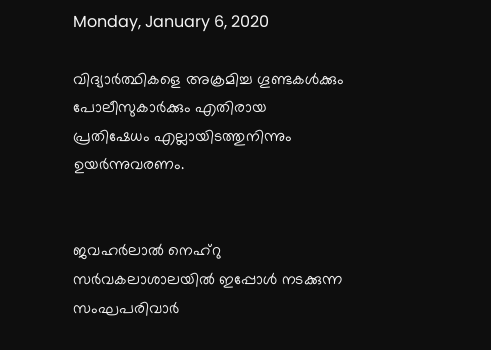Monday, January 6, 2020

വിദ്യാര്‍ത്ഥികളെ അക്രമിച്ച ഗൂണ്ടകള്‍ക്കും പോലീസുകാര്‍ക്കും എതിരായ പ്രതിഷേധം എല്ലായിടത്തുനിന്നും ഉയര്‍ന്നുവരണം.


ജവഹർലാൽ നെഹ്റു സർവകലാശാലയിൽ ഇപ്പോൾ നടക്കുന്ന സംഘപരിവാർ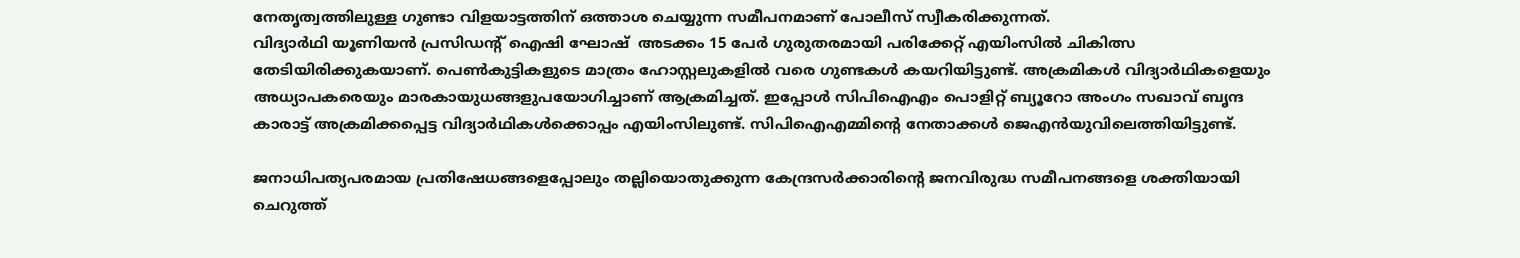നേതൃത്വത്തിലുള്ള ഗുണ്ടാ വിളയാട്ടത്തിന് ഒത്താശ ചെയ്യുന്ന സമീപനമാണ് പോലീസ് സ്വീകരിക്കുന്നത്.
വിദ്യാർഥി യൂണിയൻ പ്രസിഡന്റ് ഐഷി ഘോഷ്  അടക്കം 15 പേർ ഗുരുതരമായി പരിക്കേറ്റ് എയിംസിൽ ചികിത്സ തേടിയിരിക്കുകയാണ്. പെൺകുട്ടികളുടെ മാത്രം ഹോസ്റ്റലുകളിൽ വരെ ഗുണ്ടകൾ കയറിയിട്ടുണ്ട്. അക്രമികൾ വിദ്യാർഥികളെയും അധ്യാപകരെയും മാരകായുധങ്ങളുപയോഗിച്ചാണ് ആക്രമിച്ചത്. ഇപ്പോൾ സിപിഐഎം പൊളിറ്റ് ബ്യൂറോ അംഗം സഖാവ് ബൃന്ദ കാരാട്ട് അക്രമിക്കപ്പെട്ട വിദ്യാർഥികൾക്കൊപ്പം എയിംസിലുണ്ട്. സിപിഐഎമ്മിൻ്റെ നേതാക്കൾ ജെഎൻയുവിലെത്തിയിട്ടുണ്ട്.

ജനാധിപത്യപരമായ പ്രതിഷേധങ്ങളെപ്പോലും തല്ലിയൊതുക്കുന്ന കേന്ദ്രസര്‍ക്കാരിന്‍റെ ജനവിരുദ്ധ സമീപനങ്ങളെ ശക്തിയായി ചെറുത്ത്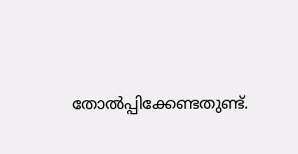തോല്‍പ്പിക്കേണ്ടതുണ്ട്.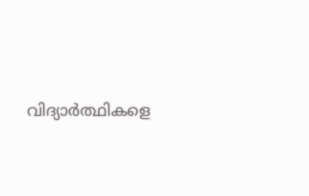വിദ്യാര്‍ത്ഥികളെ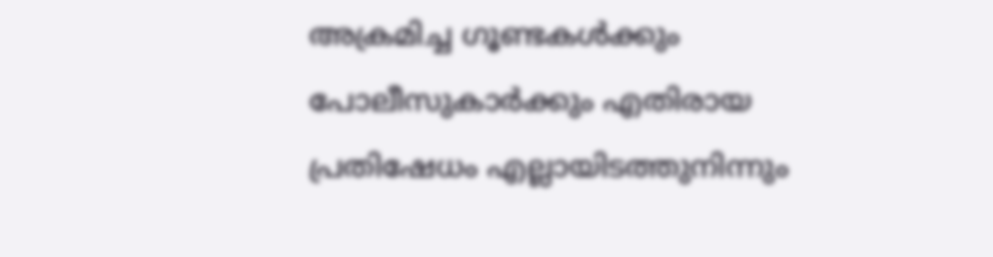അക്രമിച്ച ഗൂണ്ടകള്‍ക്കും പോലീസുകാര്‍ക്കും എതിരായ പ്രതിഷേധം എല്ലായിടത്തുനിന്നും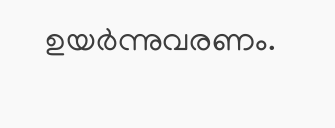ഉയര്‍ന്നുവരണം.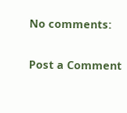No comments:

Post a Comment